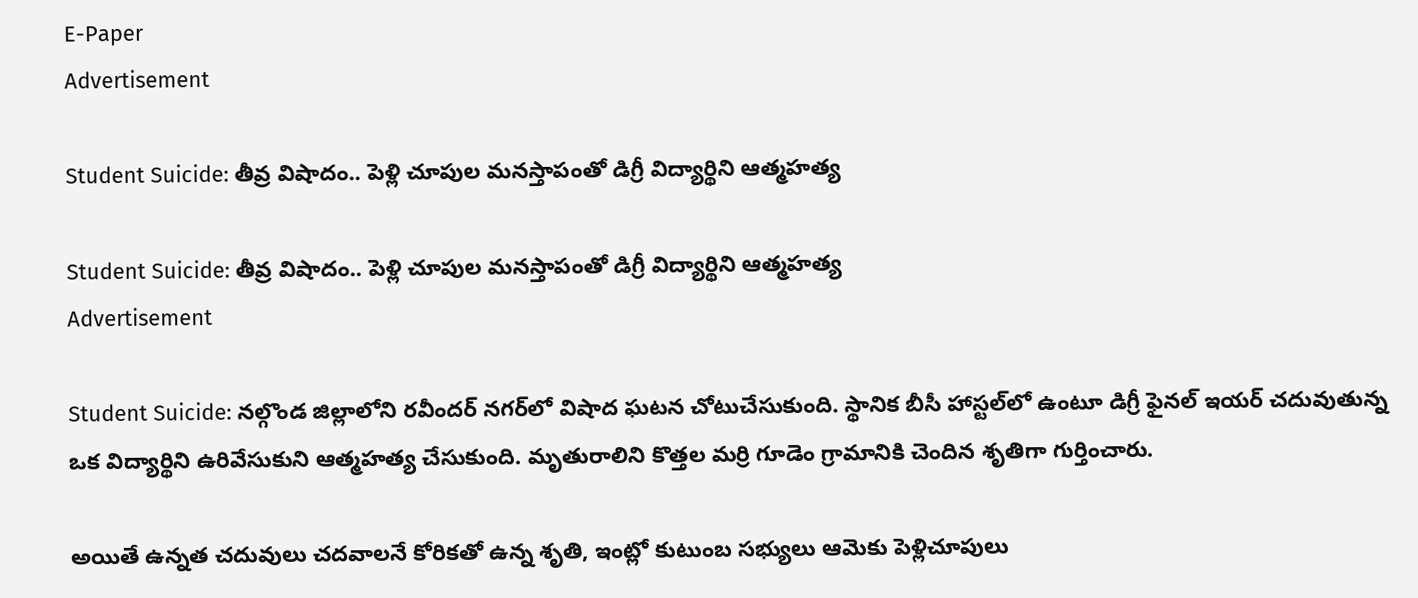E-Paper
Advertisement

Student Suicide: తీవ్ర విషాదం.. పెళ్లి చూపుల మనస్తాపంతో డిగ్రీ విద్యార్థిని ఆత్మహత్య

Student Suicide: తీవ్ర విషాదం.. పెళ్లి చూపుల మనస్తాపంతో డిగ్రీ విద్యార్థిని ఆత్మహత్య
Advertisement

Student Suicide: నల్గొండ జిల్లాలోని రవీందర్ నగర్‌లో విషాద ఘటన చోటుచేసుకుంది. స్థానిక బీసీ హాస్టల్‌లో ఉంటూ డిగ్రీ ఫైనల్ ఇయర్ చదువుతున్న ఒక విద్యార్థిని ఉరివేసుకుని ఆత్మహత్య చేసుకుంది. మృతురాలిని కొత్తల మర్రి గూడెం గ్రామానికి చెందిన శృతిగా గుర్తించారు.

అయితే ఉన్నత చదువులు చదవాలనే కోరికతో ఉన్న శృతి, ఇంట్లో కుటుంబ సభ్యులు ఆమెకు పెళ్లిచూపులు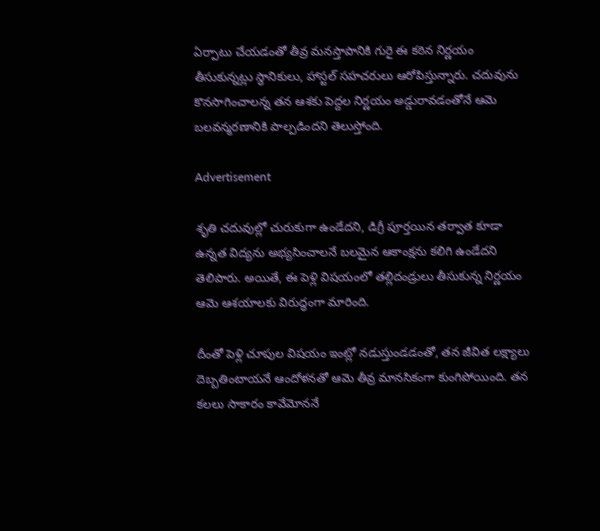ఏర్పాటు చేయడంతో తీవ్ర మనస్తాపానికి గురై ఈ కఠిన నిర్ణయం తీసుకున్నట్లు స్థానికులు, హాస్టల్ సహచరులు ఆరోపిస్తున్నారు. చదువును కొనసాగించాలన్న తన ఆశకు పెద్దల నిర్ణయం అడ్డురావడంతోనే ఆమె బలవన్మరణానికి పాల్పడిందని తెలుస్తోంది.

Advertisement

శృతి చదువుల్లో చురుకుగా ఉండేదని, డిగ్రీ పూర్తయిన తర్వాత కూడా ఉన్నత విద్యను అభ్యసించాలనే బలమైన ఆకాంక్షను కలిగి ఉండేదని తెలిపారు. అయితే, ఈ పెళ్లి విషయంలో తల్లిదండ్రులు తీసుకున్న నిర్ణయం ఆమె ఆశయాలకు విరుద్ధంగా మారింది.

దీంతో పెళ్లి చూపుల విషయం ఇంట్లో నడుస్తుండడంతో, తన జీవిత లక్ష్యాలు దెబ్బతింటాయనే ఆందోళనతో ఆమె తీవ్ర మానసికంగా కుంగిపోయింది. తన కలలు సాకారం కావేమోననే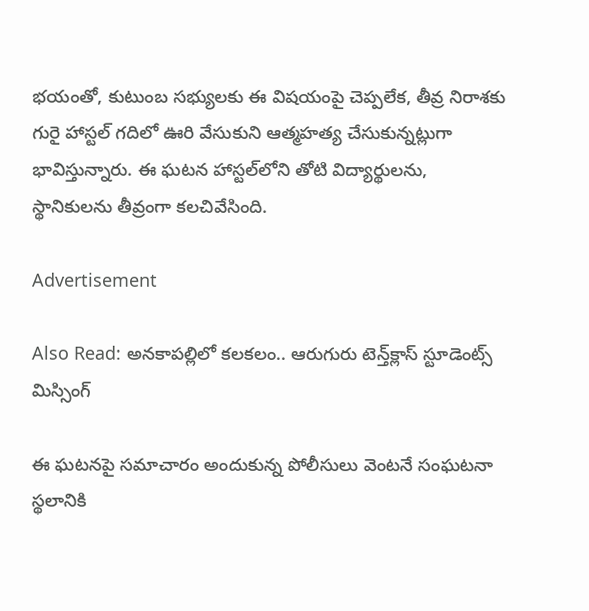భయంతో, కుటుంబ సభ్యులకు ఈ విషయంపై చెప్పలేక, తీవ్ర నిరాశకు గురై హాస్టల్ గదిలో ఊరి వేసుకుని ఆత్మహత్య చేసుకున్నట్లుగా భావిస్తున్నారు. ఈ ఘటన హాస్టల్‌లోని తోటి విద్యార్థులను, స్థానికులను తీవ్రంగా కలచివేసింది.

Advertisement

Also Read: అనకాపల్లిలో కలకలం.. ఆరుగురు టెన్త్‌క్లాస్‌ స్టూడెంట్స్‌ మిస్సింగ్‌

ఈ ఘటనపై సమాచారం అందుకున్న పోలీసులు వెంటనే సంఘటనా స్థలానికి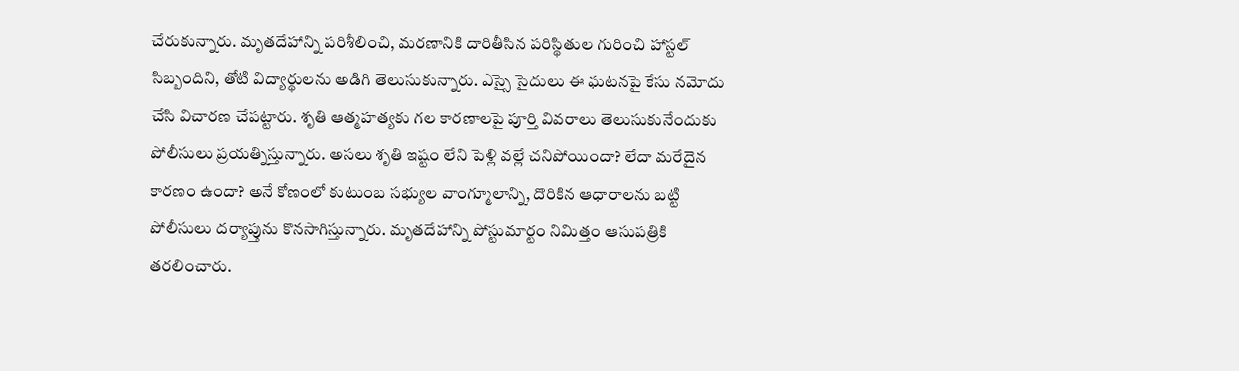చేరుకున్నారు. మృతదేహాన్ని పరిశీలించి, మరణానికి దారితీసిన పరిస్థితుల గురించి హాస్టల్ సిబ్బందిని, తోటి విద్యార్థులను అడిగి తెలుసుకున్నారు. ఎస్సై సైదులు ఈ ఘటనపై కేసు నమోదు చేసి విచారణ చేపట్టారు. శృతి ఆత్మహత్యకు గల కారణాలపై పూర్తి వివరాలు తెలుసుకునేందుకు పోలీసులు ప్రయత్నిస్తున్నారు. అసలు శృతి ఇష్టం లేని పెళ్లి వల్లే చనిపోయిందా? లేదా మరేదైన కారణం ఉందా? అనే కోణంలో కుటుంబ సభ్యుల వాంగ్మూలాన్ని, దొరికిన ఆధారాలను బట్టి పోలీసులు దర్యాప్తును కొనసాగిస్తున్నారు. మృతదేహాన్ని పోస్టుమార్టం నిమిత్తం ఆసుపత్రికి తరలించారు.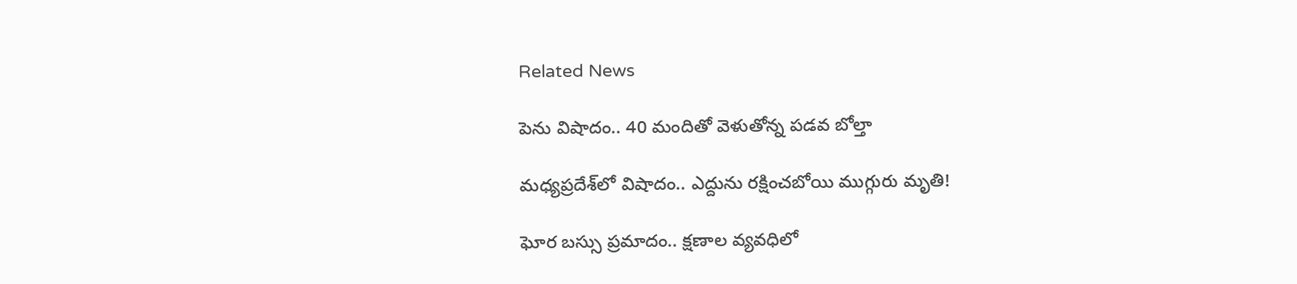Related News

పెను విషాదం.. 40 మందితో వెళుతోన్న ప‌డ‌వ బోల్తా

మధ్యప్రదేశ్‌లో విషాదం.. ఎద్దును రక్షించబోయి ముగ్గురు మృతి!

ఘోర బస్సు ప్రమాదం.. క్షణాల వ్యవధిలో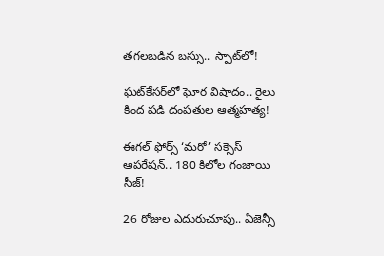తగలబడిన బస్సు.. స్పాట్‌లో!

ఘట్‌కేసర్‌లో ఘోర విషాదం.. రైలు కింద పడి దంపతుల ఆత్మహత్య!

ఈగల్ ఫోర్స్ ‘మరో’ సక్సెస్ ఆపరేషన్.. 180 కిలోల గంజాయి సీజ్!

26 రోజుల ఎదురుచూపు.. ఏజెన్సీ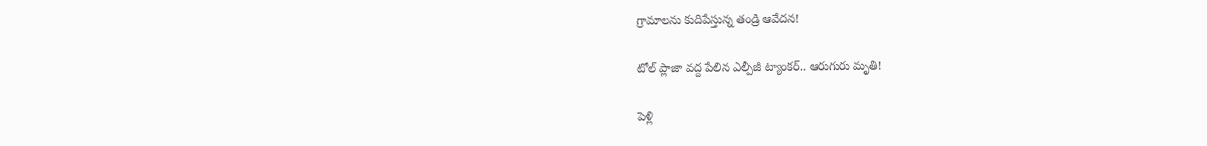గ్రామాలను కుదిపేస్తున్న తండ్రి ఆవేదన!

టోల్ ప్లాజా వద్ద పేలిన ఎల్పీజీ ట్యాంకర్.. ఆరుగురు మృతి!

పెళ్లి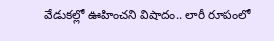వేడుకల్లో ఊహించని విషాదం.. లారీ రూపంలో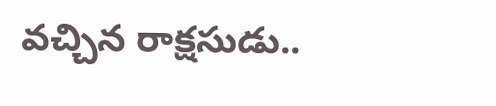వచ్చిన రాక్షసుడు..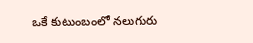ఒకే కుటుంబంలో నలుగురు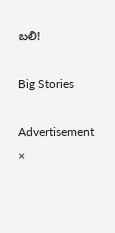బలి!

Big Stories

Advertisement
×